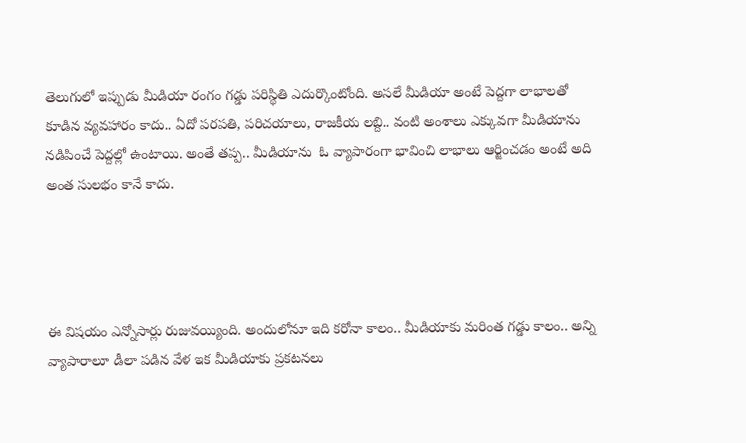తెలుగులో ఇప్పుడు మీడియా రంగం గడ్డు పరిస్థితి ఎదుర్కొంటోంది. అసలే మీడియా అంటే పెద్దగా లాభాలతో కూడిన వ్యవహారం కాదు.. ఏదో పరపతి, పరిచయాలు, రాజకీయ లబ్ది.. వంటి అంశాలు ఎక్కువగా మీడియాను నడిపించే పెద్దల్లో ఉంటాయి. అంతే తప్ప.. మీడియాను  ఓ వ్యాపారంగా భావించి లాభాలు ఆర్జించడం అంటే అది అంత సులభం కానే కాదు.




ఈ విషయం ఎన్నోసార్లు రుజువయ్యింది. అందులోనూ ఇది కరోనా కాలం.. మీడియాకు మరింత గడ్డు కాలం.. అన్ని వ్యాపారాలూ డీలా పడిన వేళ ఇక మీడియాకు ప్రకటనలు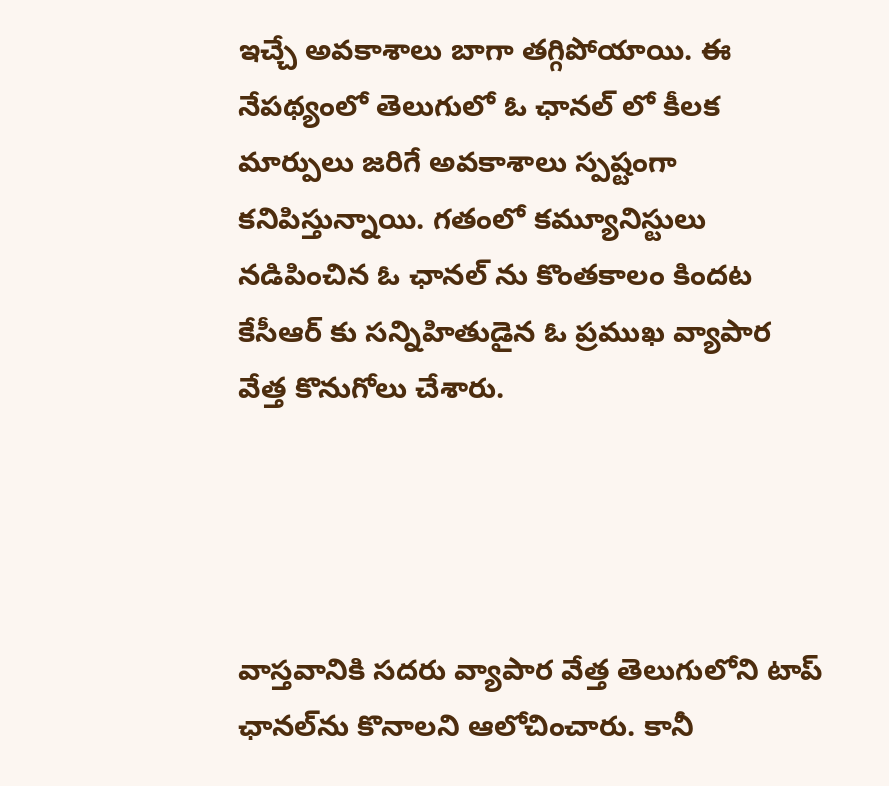ఇచ్చే అవకాశాలు బాగా తగ్గిపోయాయి. ఈ నేపథ్యంలో తెలుగులో ఓ ఛానల్ లో కీలక మార్పులు జరిగే అవకాశాలు స్పష్టంగా కనిపిస్తున్నాయి. గతంలో కమ్యూనిస్టులు నడిపించిన ఓ ఛానల్ ను కొంతకాలం కిందట కేసీఆర్‌ కు సన్నిహితుడైన ఓ ప్రముఖ వ్యాపార వేత్త కొనుగోలు చేశారు.




వాస్తవానికి సదరు వ్యాపార వేత్త తెలుగులోని టాప్ ఛానల్‌ను కొనాలని ఆలోచించారు. కానీ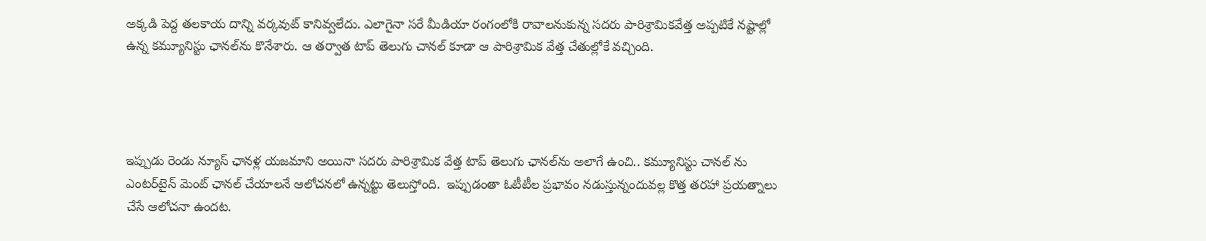అక్కడి పెద్ద తలకాయ దాన్ని వర్కవుట్ కానివ్వలేదు. ఎలాగైనా సరే మీడియా రంగంలోకి రావాలనుకున్న సదరు పారిశ్రామికవేత్త అప్పటికే నష్టాల్లో ఉన్న కమ్యూనిస్టు ఛానల్‌ను కొనేశారు. ఆ తర్వాత టాప్ తెలుగు చానల్ కూడా ఆ పారిశ్రామిక వేత్త చేతుల్లోకే వచ్చింది.




ఇప్పుడు రెండు న్యూస్ ఛానళ్ల యజమాని అయినా సదరు పారిశ్రామిక వేత్త టాప్ తెలుగు ఛానల్‌ను అలాగే ఉంచి.. కమ్యూనిస్టు చానల్ ను ఎంటర్‌టైన్‌ మెంట్ ఛానల్ చేయాలనే ఆలోచనలో ఉన్నట్టు తెలుస్తోంది.  ఇప్పుడంతా ఓటీటీల ప్రభావం నడుస్తున్నందువల్ల కొత్త తరహా ప్రయత్నాలు చేసే ఆలోచనా ఉందట.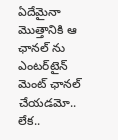ఏదేమైనా మొత్తానికి ఆ ఛానల్‌ ను ఎంటర్‌టైన్‌ మెంట్ ఛానల్ చేయడమో.. లేక..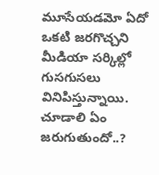మూసేయడమో ఏదో ఒకటి జరగొచ్చని మీడియా సర్కిల్లో గుసగుసలు వినిపిస్తున్నాయి. చూడాలి ఏం జరుగుతుందో..?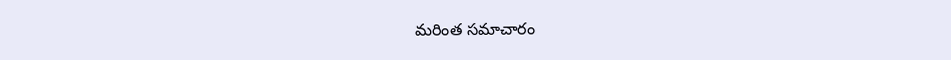మరింత సమాచారం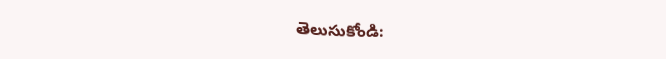తెలుసుకోండి: